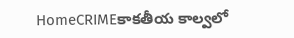HomeCRIMEకాకతీయ కాల్వలో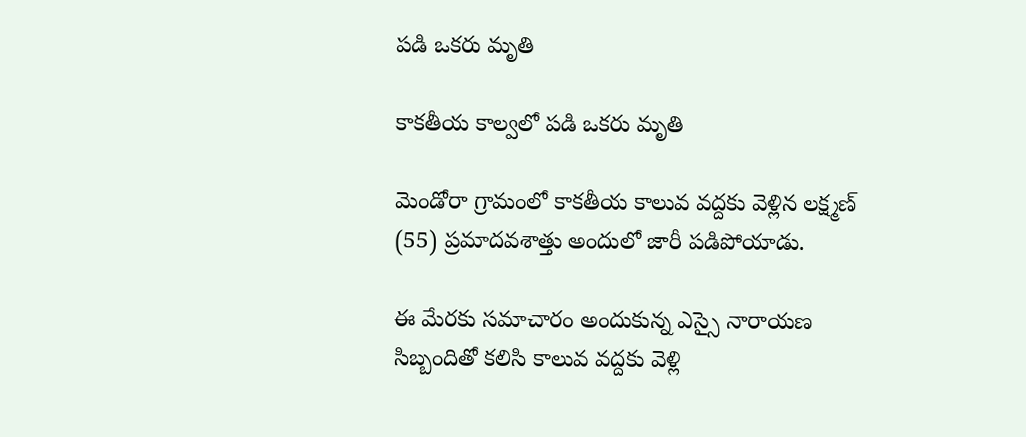పడి ఒకరు మృతి

కాకతీయ కాల్వలో పడి ఒకరు మృతి

మెండోరా గ్రామంలో కాకతీయ కాలువ వద్దకు వెళ్లిన లక్ష్మణ్ (55) ప్రమాదవశాత్తు అందులో జారీ పడిపోయాడు.

ఈ మేరకు సమాచారం అందుకున్న ఎస్సై నారాయణ సిబ్బందితో కలిసి కాలువ వద్దకు వెళ్లి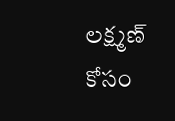లక్ష్మణ్ కోసం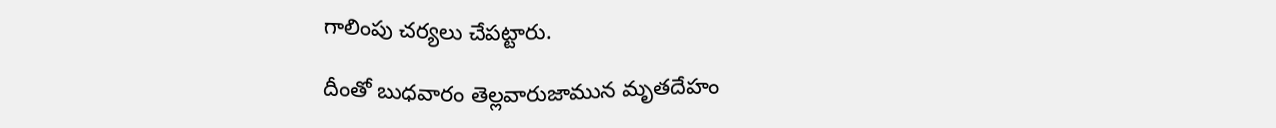గాలింపు చర్యలు చేపట్టారు.

దీంతో బుధవారం తెల్లవారుజామున మృతదేహం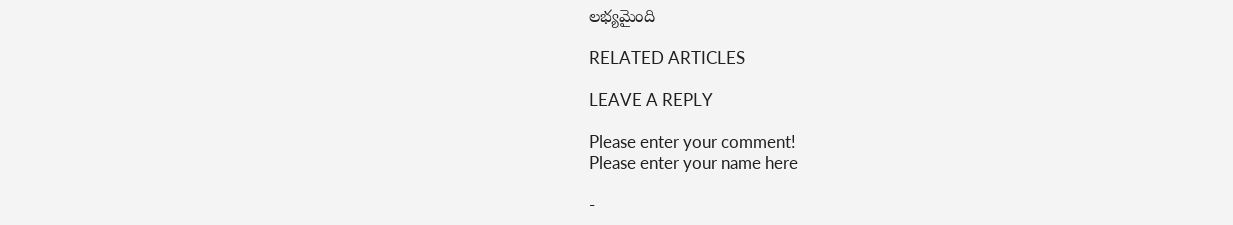లభ్యమైంది

RELATED ARTICLES

LEAVE A REPLY

Please enter your comment!
Please enter your name here

-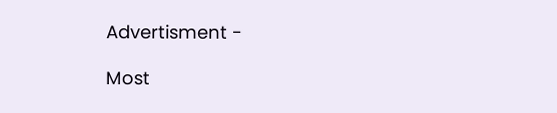Advertisment -

Most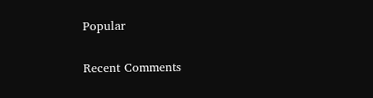Popular

Recent Comments